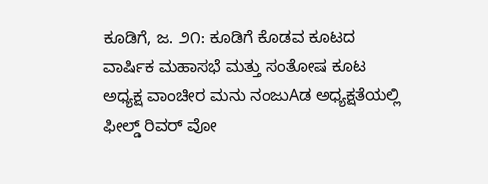ಕೂಡಿಗೆ, ಜ. ೨೧: ಕೂಡಿಗೆ ಕೊಡವ ಕೂಟದ ವಾರ್ಷಿಕ ಮಹಾಸಭೆ ಮತ್ತು ಸಂತೋಷ ಕೂಟ ಅಧ್ಯಕ್ಷ ವಾಂಚೀರ ಮನು ನಂಜುAಡ ಅಧ್ಯಕ್ಷತೆಯಲ್ಲಿ ಫೀಲ್ಡ್ ರಿವರ್ ವೋ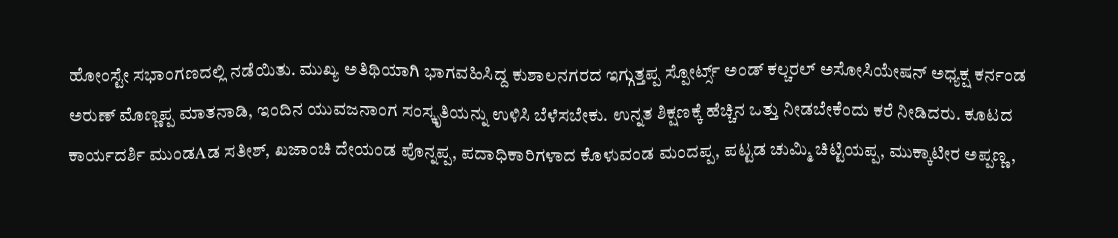ಹೋಂಸ್ಟೇ ಸಭಾಂಗಣದಲ್ಲಿ ನಡೆಯಿತು. ಮುಖ್ಯ ಅತಿಥಿಯಾಗಿ ಭಾಗವಹಿಸಿದ್ದ ಕುಶಾಲನಗರದ ಇಗ್ಗುತ್ತಪ್ಪ ಸ್ಪೋರ್ಟ್ಸ್ ಅಂಡ್ ಕಲ್ಚರಲ್ ಅಸೋಸಿಯೇಷನ್ ಅಧ್ಯಕ್ಷ ಕರ್ನಂಡ ಅರುಣ್ ಮೊಣ್ಣಪ್ಪ ಮಾತನಾಡಿ, ಇಂದಿನ ಯುವಜನಾಂಗ ಸಂಸ್ಕೃತಿಯನ್ನು ಉಳಿಸಿ ಬೆಳೆಸಬೇಕು. ಉನ್ನತ ಶಿಕ್ಷಣಕ್ಕೆ ಹೆಚ್ಚಿನ ಒತ್ತು ನೀಡಬೇಕೆಂದು ಕರೆ ನೀಡಿದರು. ಕೂಟದ ಕಾರ್ಯದರ್ಶಿ ಮುಂಡAಡ ಸತೀಶ್, ಖಜಾಂಚಿ ದೇಯಂಡ ಪೊನ್ನಪ್ಪ, ಪದಾಧಿಕಾರಿಗಳಾದ ಕೊಳುವಂಡ ಮಂದಪ್ಪ, ಪಟ್ಟಡ ಚುಮ್ಮಿ ಚಿಟ್ಟಿಯಪ್ಪ, ಮುಕ್ಕಾಟೀರ ಅಪ್ಪಣ್ಣ,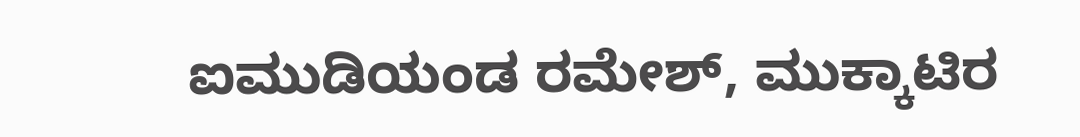ಐಮುಡಿಯಂಡ ರಮೇಶ್, ಮುಕ್ಕಾಟಿರ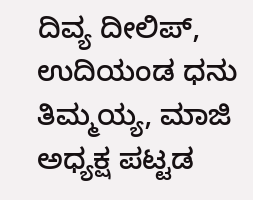ದಿವ್ಯ ದೀಲಿಪ್, ಉದಿಯಂಡ ಧನು ತಿಮ್ಮಯ್ಯ, ಮಾಜಿ ಅಧ್ಯಕ್ಷ ಪಟ್ಟಡ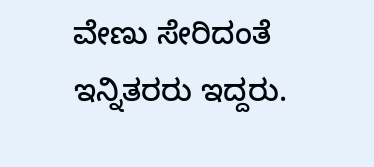ವೇಣು ಸೇರಿದಂತೆ ಇನ್ನಿತರರು ಇದ್ದರು.